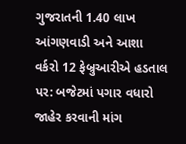ગુજરાતની 1.40 લાખ આંગણવાડી અને આશા વર્કરો 12 ફેબ્રુઆરીએ હડતાલ પર: બજેટમાં પગાર વધારો જાહેર કરવાની માંગ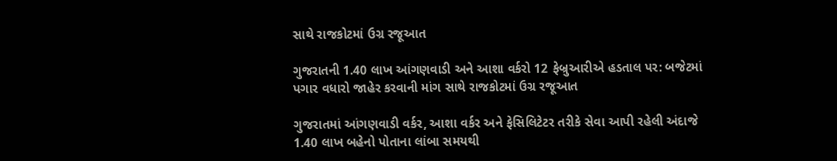સાથે રાજકોટમાં ઉગ્ર રજૂઆત

ગુજરાતની 1.40 લાખ આંગણવાડી અને આશા વર્કરો 12 ફેબ્રુઆરીએ હડતાલ પર: બજેટમાં પગાર વધારો જાહેર કરવાની માંગ સાથે રાજકોટમાં ઉગ્ર રજૂઆત

ગુજરાતમાં આંગણવાડી વર્કર, આશા વર્કર અને ફેસિલિટેટર તરીકે સેવા આપી રહેલી અંદાજે 1.40 લાખ બહેનો પોતાના લાંબા સમયથી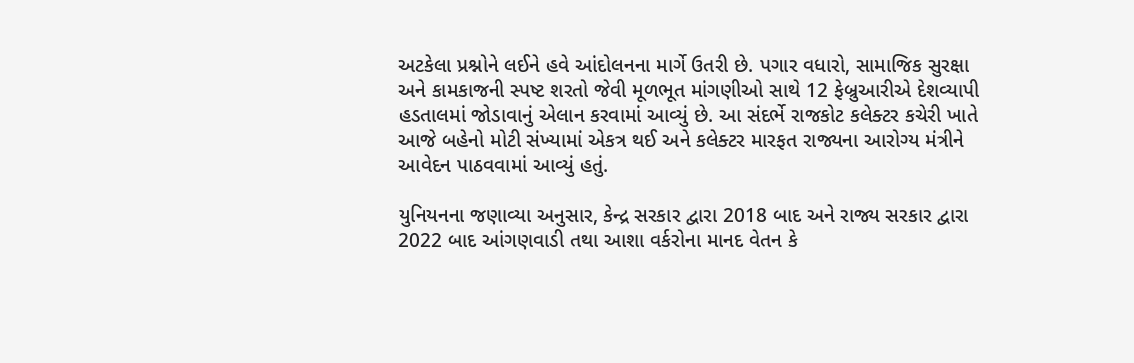અટકેલા પ્રશ્નોને લઈને હવે આંદોલનના માર્ગે ઉતરી છે. પગાર વધારો, સામાજિક સુરક્ષા અને કામકાજની સ્પષ્ટ શરતો જેવી મૂળભૂત માંગણીઓ સાથે 12 ફેબ્રુઆરીએ દેશવ્યાપી હડતાલમાં જોડાવાનું એલાન કરવામાં આવ્યું છે. આ સંદર્ભે રાજકોટ કલેક્ટર કચેરી ખાતે આજે બહેનો મોટી સંખ્યામાં એકત્ર થઈ અને કલેક્ટર મારફત રાજ્યના આરોગ્ય મંત્રીને આવેદન પાઠવવામાં આવ્યું હતું.

યુનિયનના જણાવ્યા અનુસાર, કેન્દ્ર સરકાર દ્વારા 2018 બાદ અને રાજ્ય સરકાર દ્વારા 2022 બાદ આંગણવાડી તથા આશા વર્કરોના માનદ વેતન કે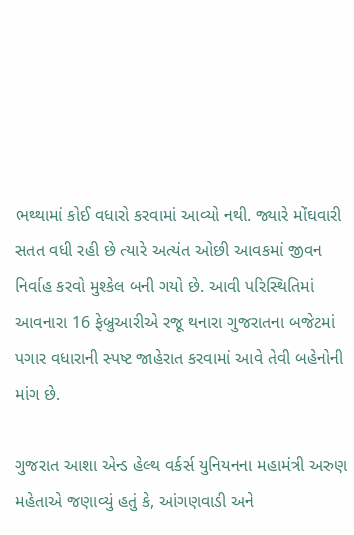ભથ્થામાં કોઈ વધારો કરવામાં આવ્યો નથી. જ્યારે મોંઘવારી સતત વધી રહી છે ત્યારે અત્યંત ઓછી આવકમાં જીવન નિર્વાહ કરવો મુશ્કેલ બની ગયો છે. આવી પરિસ્થિતિમાં આવનારા 16 ફેબ્રુઆરીએ રજૂ થનારા ગુજરાતના બજેટમાં પગાર વધારાની સ્પષ્ટ જાહેરાત કરવામાં આવે તેવી બહેનોની માંગ છે.

ગુજરાત આશા એન્ડ હેલ્થ વર્કર્સ યુનિયનના મહામંત્રી અરુણ મહેતાએ જણાવ્યું હતું કે, આંગણવાડી અને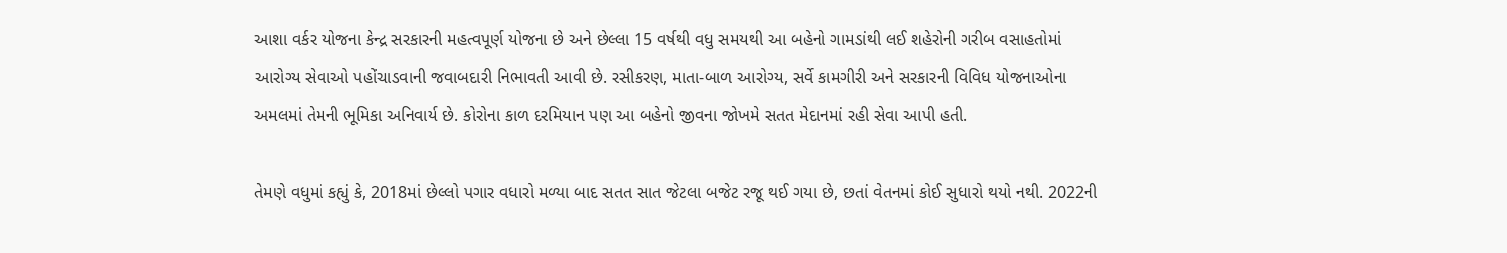આશા વર્કર યોજના કેન્દ્ર સરકારની મહત્વપૂર્ણ યોજના છે અને છેલ્લા 15 વર્ષથી વધુ સમયથી આ બહેનો ગામડાંથી લઈ શહેરોની ગરીબ વસાહતોમાં આરોગ્ય સેવાઓ પહોંચાડવાની જવાબદારી નિભાવતી આવી છે. રસીકરણ, માતા-બાળ આરોગ્ય, સર્વે કામગીરી અને સરકારની વિવિધ યોજનાઓના અમલમાં તેમની ભૂમિકા અનિવાર્ય છે. કોરોના કાળ દરમિયાન પણ આ બહેનો જીવના જોખમે સતત મેદાનમાં રહી સેવા આપી હતી.

તેમણે વધુમાં કહ્યું કે, 2018માં છેલ્લો પગાર વધારો મળ્યા બાદ સતત સાત જેટલા બજેટ રજૂ થઈ ગયા છે, છતાં વેતનમાં કોઈ સુધારો થયો નથી. 2022ની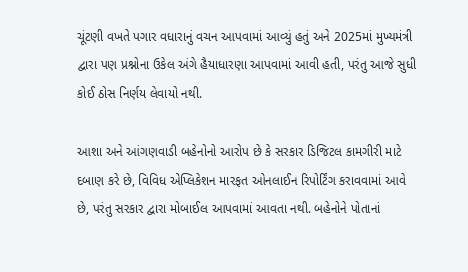ચૂંટણી વખતે પગાર વધારાનું વચન આપવામાં આવ્યું હતું અને 2025માં મુખ્યમંત્રી દ્વારા પણ પ્રશ્નોના ઉકેલ અંગે હૈયાધારણા આપવામાં આવી હતી, પરંતુ આજે સુધી કોઈ ઠોસ નિર્ણય લેવાયો નથી.

આશા અને આંગણવાડી બહેનોનો આરોપ છે કે સરકાર ડિજિટલ કામગીરી માટે દબાણ કરે છે, વિવિધ એપ્લિકેશન મારફત ઓનલાઈન રિપોર્ટિંગ કરાવવામાં આવે છે, પરંતુ સરકાર દ્વારા મોબાઈલ આપવામાં આવતા નથી. બહેનોને પોતાનાં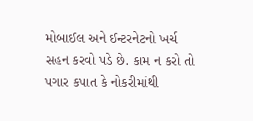મોબાઈલ અને ઈન્ટરનેટનો ખર્ચ સહન કરવો પડે છે. કામ ન કરો તો પગાર કપાત કે નોકરીમાંથી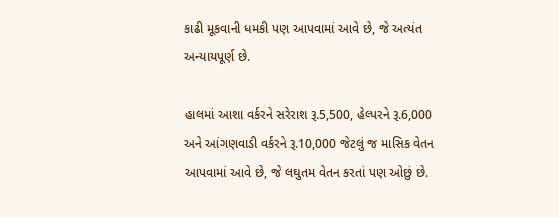કાઢી મૂકવાની ધમકી પણ આપવામાં આવે છે, જે અત્યંત અન્યાયપૂર્ણ છે.

હાલમાં આશા વર્કરને સરેરાશ રૂ.5,500, હેલ્પરને રૂ.6,000 અને આંગણવાડી વર્કરને રૂ.10,000 જેટલું જ માસિક વેતન આપવામાં આવે છે, જે લઘુતમ વેતન કરતાં પણ ઓછું છે.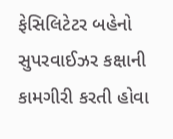ફેસિલિટેટર બહેનો સુપરવાઈઝર કક્ષાની કામગીરી કરતી હોવા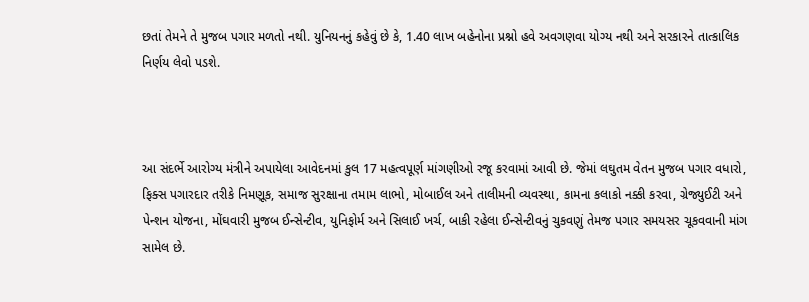છતાં તેમને તે મુજબ પગાર મળતો નથી. યુનિયનનું કહેવું છે કે, 1.40 લાખ બહેનોના પ્રશ્નો હવે અવગણવા યોગ્ય નથી અને સરકારને તાત્કાલિક નિર્ણય લેવો પડશે.



આ સંદર્ભે આરોગ્ય મંત્રીને અપાયેલા આવેદનમાં કુલ 17 મહત્વપૂર્ણ માંગણીઓ રજૂ કરવામાં આવી છે. જેમાં લઘુતમ વેતન મુજબ પગાર વધારો, ફિક્સ પગારદાર તરીકે નિમણૂક, સમાજ સુરક્ષાના તમામ લાભો, મોબાઈલ અને તાલીમની વ્યવસ્થા, કામના કલાકો નક્કી કરવા, ગ્રેજ્યુઈટી અને પેન્શન યોજના, મોંઘવારી મુજબ ઈન્સેન્ટીવ, યુનિફોર્મ અને સિલાઈ ખર્ચ, બાકી રહેલા ઈન્સેન્ટીવનું ચુકવણું તેમજ પગાર સમયસર ચૂકવવાની માંગ સામેલ છે.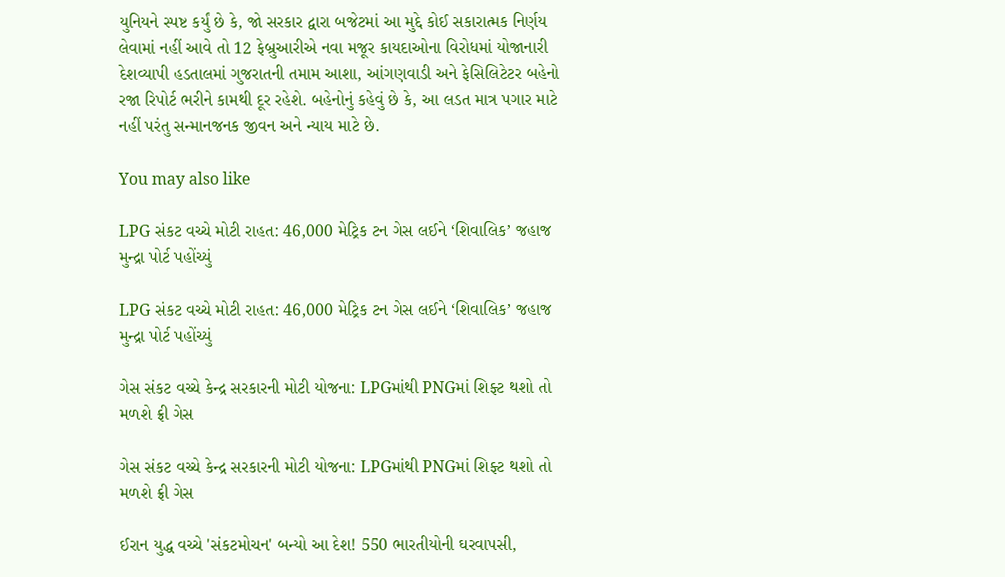યુનિયને સ્પષ્ટ કર્યું છે કે, જો સરકાર દ્વારા બજેટમાં આ મુદ્દે કોઈ સકારાત્મક નિર્ણય લેવામાં નહીં આવે તો 12 ફેબ્રુઆરીએ નવા મજૂર કાયદાઓના વિરોધમાં યોજાનારી દેશવ્યાપી હડતાલમાં ગુજરાતની તમામ આશા, આંગણવાડી અને ફેસિલિટેટર બહેનો રજા રિપોર્ટ ભરીને કામથી દૂર રહેશે. બહેનોનું કહેવું છે કે, આ લડત માત્ર પગાર માટે નહીં પરંતુ સન્માનજનક જીવન અને ન્યાય માટે છે.

You may also like

LPG સંકટ વચ્ચે મોટી રાહત: 46,000 મેટ્રિક ટન ગેસ લઈને ‘શિવાલિક’ જહાજ મુન્દ્રા પોર્ટ પહોંચ્યું

LPG સંકટ વચ્ચે મોટી રાહત: 46,000 મેટ્રિક ટન ગેસ લઈને ‘શિવાલિક’ જહાજ મુન્દ્રા પોર્ટ પહોંચ્યું

ગેસ સંકટ વચ્ચે કેન્દ્ર સરકારની મોટી યોજના: LPGમાંથી PNGમાં શિફ્ટ થશો તો મળશે ફ્રી ગેસ

ગેસ સંકટ વચ્ચે કેન્દ્ર સરકારની મોટી યોજના: LPGમાંથી PNGમાં શિફ્ટ થશો તો મળશે ફ્રી ગેસ

ઈરાન યુદ્ધ વચ્ચે 'સંકટમોચન' બન્યો આ દેશ! 550 ભારતીયોની ઘરવાપસી,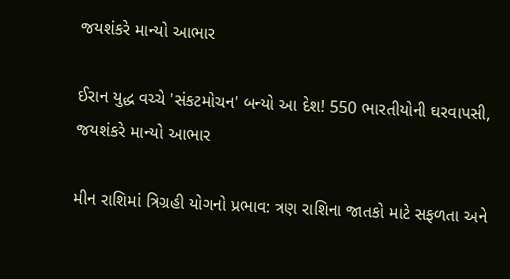જયશંકરે માન્યો આભાર

ઈરાન યુદ્ધ વચ્ચે 'સંકટમોચન' બન્યો આ દેશ! 550 ભારતીયોની ઘરવાપસી, જયશંકરે માન્યો આભાર

મીન રાશિમાં ત્રિગ્રહી યોગનો પ્રભાવ: ત્રણ રાશિના જાતકો માટે સફળતા અને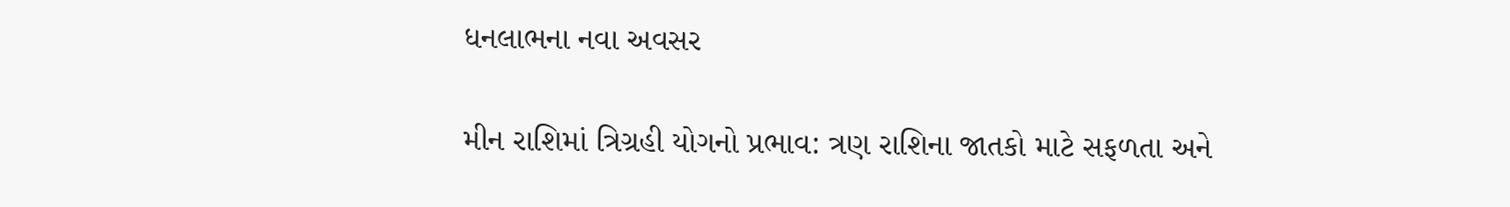ધનલાભના નવા અવસર

મીન રાશિમાં ત્રિગ્રહી યોગનો પ્રભાવ: ત્રણ રાશિના જાતકો માટે સફળતા અને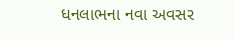ધનલાભના નવા અવસર